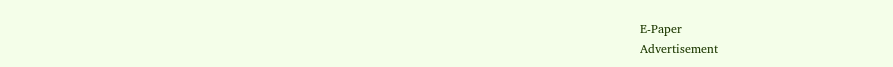E-Paper
Advertisement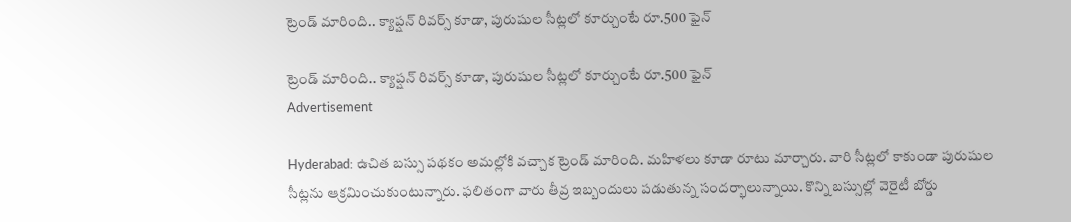ట్రెండ్ మారింది.. క్యాప్షన్ రివర్స్ కూడా, పురుషుల సీట్లలో కూర్చుంటే రూ.500 ఫైన్

ట్రెండ్ మారింది.. క్యాప్షన్ రివర్స్ కూడా, పురుషుల సీట్లలో కూర్చుంటే రూ.500 ఫైన్
Advertisement

Hyderabad: ఉచిత బస్సు పథకం అమల్లోకి వచ్చాక ట్రెండ్ మారింది. మహిళలు కూడా రూటు మార్చారు. వారి సీట్లలో కాకుండా పురుషుల సీట్లను ఆక్రమించుకుంటున్నారు. ఫలితంగా వారు తీవ్ర ఇబ్బందులు పడుతున్న సందర్భాలున్నాయి. కొన్ని బస్సుల్లో వెరైటీ బోర్డు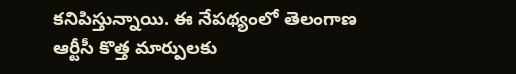కనిపిస్తున్నాయి. ఈ నేపథ్యంలో తెలంగాణ ఆర్టీసీ కొత్త మార్పులకు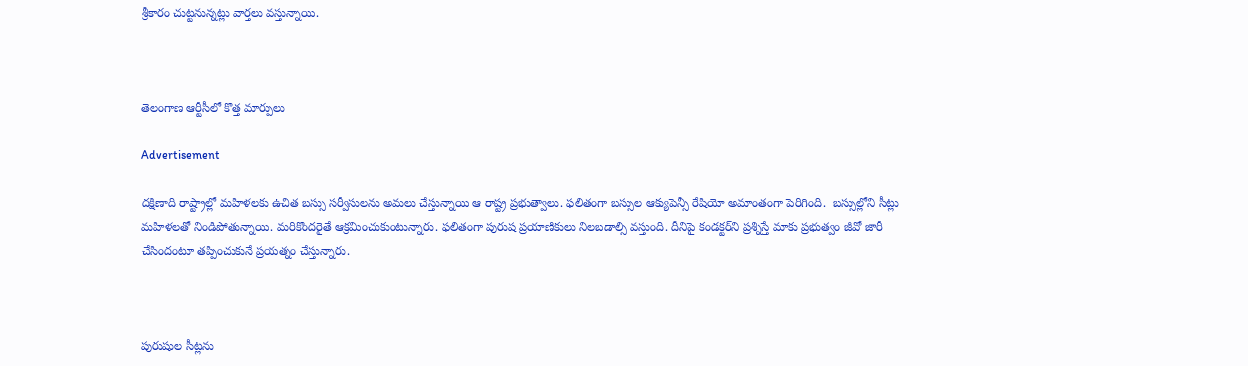శ్రీకారం చుట్టనున్నట్లు వార్తలు వస్తున్నాయి.



తెలంగాణ ఆర్టీసీలో కొత్త మార్పులు

Advertisement

దక్షిణాది రాష్ట్రాల్లో మహిళలకు ఉచిత బస్సు సర్వీసులను అమలు చేస్తున్నాయి ఆ రాష్ట్ర ప్రభుత్వాలు. ఫలితంగా బస్సుల ఆక్యుపెన్సీ రేషియో అమాంతంగా పెరిగింది.  బస్సుల్లోని సీట్లు మహిళలతో నిండిపోతున్నాయి. మరికొందరైతే ఆక్రమించుకుంటున్నారు. ఫలితంగా పురుష ప్రయాణికులు నిలబడాల్సి వస్తుంది. దీనిపై కండక్టర్‌ని ప్రశ్నిస్తే మాకు ప్రభుత్వం జీవో జారీ చేసిందంటూ తప్పించుకునే ప్రయత్నం చేస్తున్నారు.



పురుషుల సీట్లను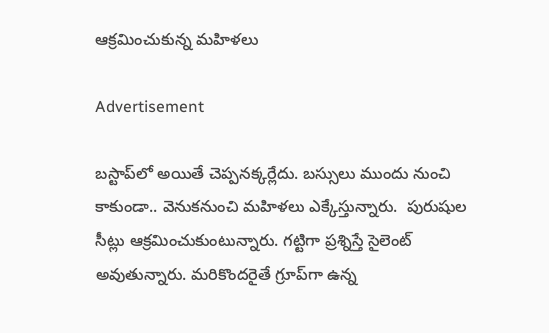ఆక్రమించుకున్న మహిళలు

Advertisement

బస్టాప్‌లో అయితే చెప్పనక్కర్లేదు. బస్సులు ముందు నుంచి కాకుండా.. వెనుకనుంచి మహిళలు ఎక్కేస్తున్నారు.  పురుషుల సీట్లు ఆక్రమించుకుంటున్నారు. గట్టిగా ప్రశ్నిస్తే సైలెంట్ అవుతున్నారు. మరికొందరైతే గ్రూప్‌గా ఉన్న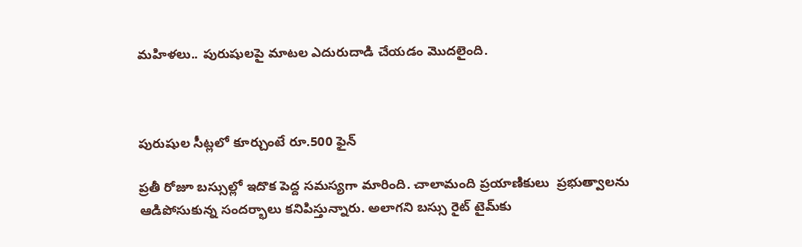మహిళలు.. పురుషులపై మాటల ఎదురుదాడి చేయడం మొదలైంది.



పురుషుల సీట్లలో కూర్చుంటే రూ.500 ఫైన్

ప్రతీ రోజూ బస్సుల్లో ఇదొక పెద్ద సమస్యగా మారింది. చాలామంది ప్రయాణికులు  ప్రభుత్వాలను ఆడిపోసుకున్న సందర్భాలు కనిపిస్తున్నారు. అలాగని బస్సు రైట్ టైమ్‌కు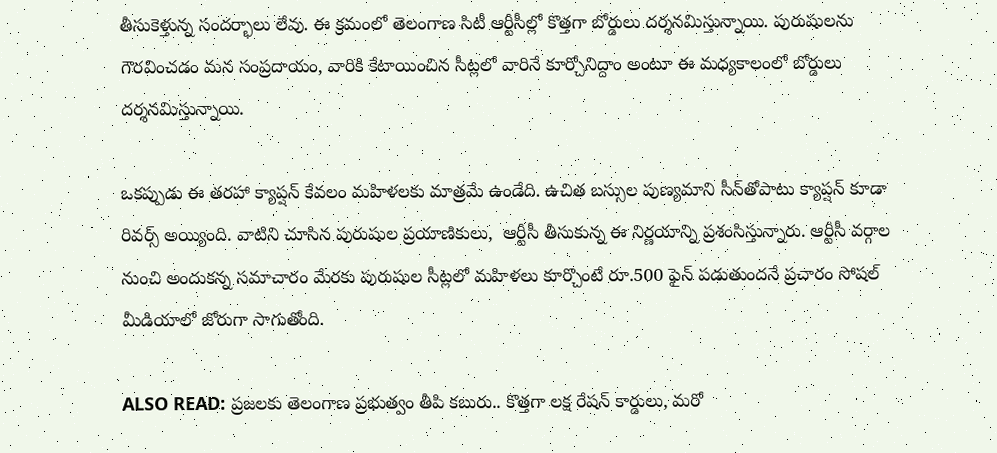తీసుకెళ్తున్న సందర్భాలు లేవు. ఈ క్రమంలో తెలంగాణ సిటీ ఆర్టీసీల్లో కొత్తగా బోర్డులు దర్శనమిస్తున్నాయి. పురుషులను గౌరవించడం మన సంప్రదాయం, వారికి కేటాయించిన సీట్లలో వారినే కూర్చోనిద్దాం అంటూ ఈ మధ్యకాలంలో బోర్డులు దర్శనమిస్తున్నాయి.

ఒకప్పుడు ఈ తరహా క్యాప్షన్ కేవలం మహిళలకు మాత్రమే ఉండేది. ఉచిత బస్సుల పుణ్యమాని సీన్‌తోపాటు క్యాప్షన్ కూడా రివర్స్ అయ్యింది. వాటిని చూసిన పురుషుల ప్రయాణికులు,  ఆర్టీసీ తీసుకున్న ఈ నిర్ణయాన్ని ప్రశంసిస్తున్నారు. ఆర్టీసీ వర్గాల నుంచి అందుకన్న సమాచారం మేరకు పురుషుల సీట్లలో మహిళలు కూర్చొంటే రూ.500 ఫైన్ పడుతుందనే ప్రచారం సోషల్ మీడియాలో జోరుగా సాగుతోంది.

ALSO READ: ప్రజలకు తెలంగాణ ప్రభుత్వం తీపి కబురు.. కొత్తగా లక్ష రేషన్ కార్డులు, మరో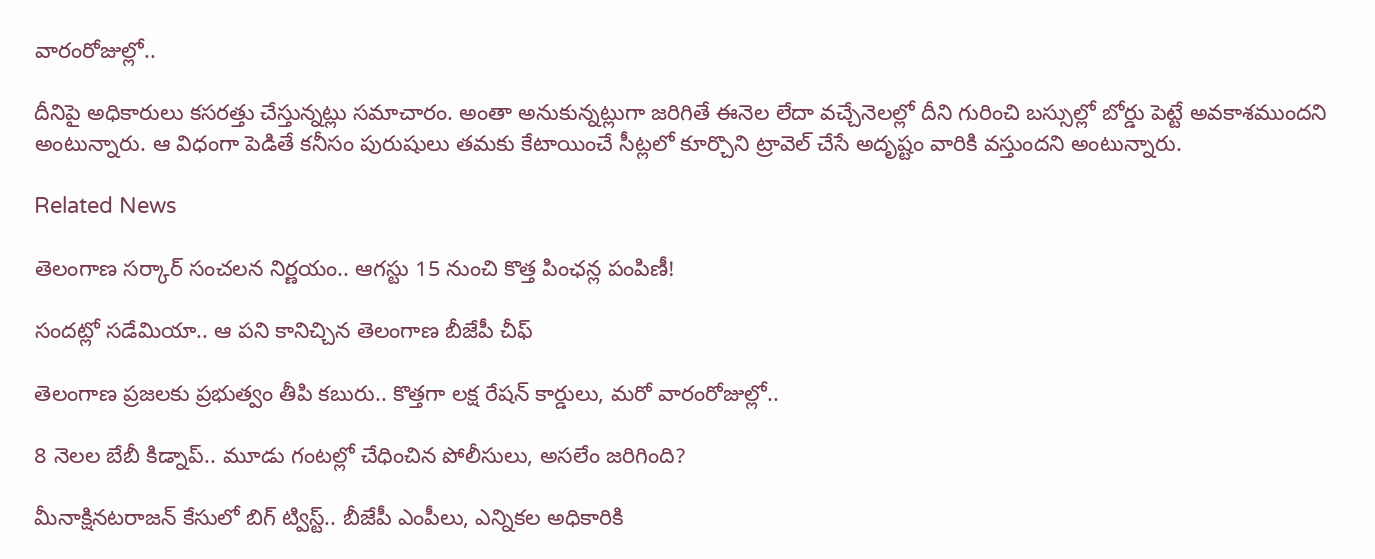వారంరోజుల్లో..

దీనిపై అధికారులు కసరత్తు చేస్తున్నట్లు సమాచారం. అంతా అనుకున్నట్లుగా జరిగితే ఈనెల లేదా వచ్చేనెలల్లో దీని గురించి బస్సుల్లో బోర్డు పెట్టే అవకాశముందని అంటున్నారు. ఆ విధంగా పెడితే కనీసం పురుషులు తమకు కేటాయించే సీట్లలో కూర్చొని ట్రావెల్ చేసే అదృష్టం వారికి వస్తుందని అంటున్నారు.

Related News

తెలంగాణ సర్కార్ సంచలన నిర్ణయం.. ఆగస్టు 15 నుంచి కొత్త పింఛన్ల పంపిణీ!

సందట్లో సడేమియా.. ఆ పని కానిచ్చిన తెలంగాణ బీజేపీ చీఫ్

తెలంగాణ ప్రజలకు ప్రభుత్వం తీపి కబురు.. కొత్తగా లక్ష రేషన్ కార్డులు, మరో వారంరోజుల్లో..

8 నెలల బేబీ కిడ్నాప్.. మూడు గంటల్లో చేధించిన పోలీసులు, అసలేం జరిగింది?

మీనాక్షినటరాజన్ కేసులో బిగ్ ట్విస్ట్.. బీజేపీ ఎంపీలు, ఎన్నికల అధికారికి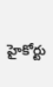హైకోర్టు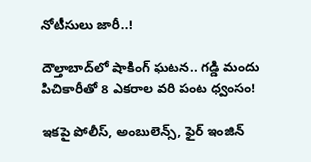నోటీసులు జారీ..!

దౌల్తాబాద్‌లో షాకింగ్ ఘటన.. గడ్డి మందు పిచికారీతో 8 ఎకరాల వరి పంట ధ్వంసం!

ఇకపై పోలీస్, అంబులెన్స్, ఫైర్ ఇంజిన్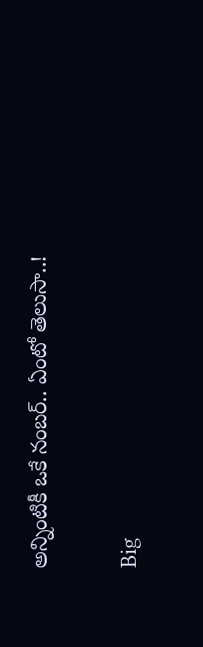అన్నింటికీ ఒకే నంబర్.. ఏంటో తెలుసా..!

Big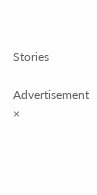Stories

Advertisement
×